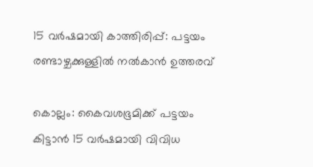15 വർഷമായി കാത്തിരിപ്പ്: പട്ടയം രണ്ടാഴ്ചക്കുള്ളിൽ നൽകാൻ ഉത്തരവ്

കൊല്ലം: കൈവശഭൂമിക്ക് പട്ടയം കിട്ടാൻ 15 വർഷമായി വിവിധ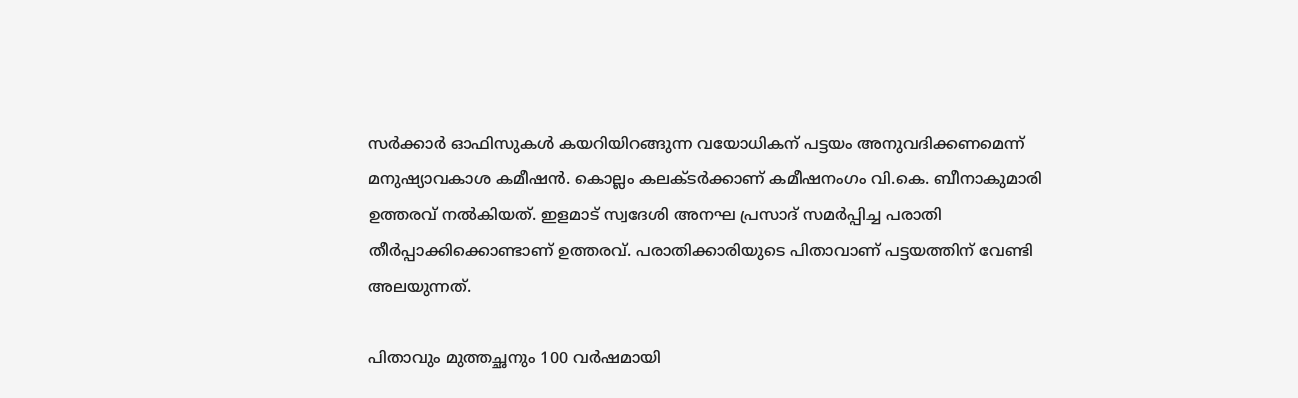സർക്കാർ ഓഫിസുകൾ കയറിയിറങ്ങുന്ന വയോധികന് പട്ടയം അനുവദിക്കണമെന്ന് മനുഷ്യാവകാശ കമീഷൻ. കൊല്ലം കലക്ടർക്കാണ് കമീഷനംഗം വി.കെ. ബീനാകുമാരി ഉത്തരവ് നൽകിയത്. ഇളമാട് സ്വദേശി അനഘ പ്രസാദ് സമർപ്പിച്ച പരാതി തീർപ്പാക്കിക്കൊണ്ടാണ് ഉത്തരവ്. പരാതിക്കാരിയുടെ പിതാവാണ് പട്ടയത്തിന് വേണ്ടി അലയുന്നത്.

പിതാവും മുത്തച്ഛനും 100 വർഷമായി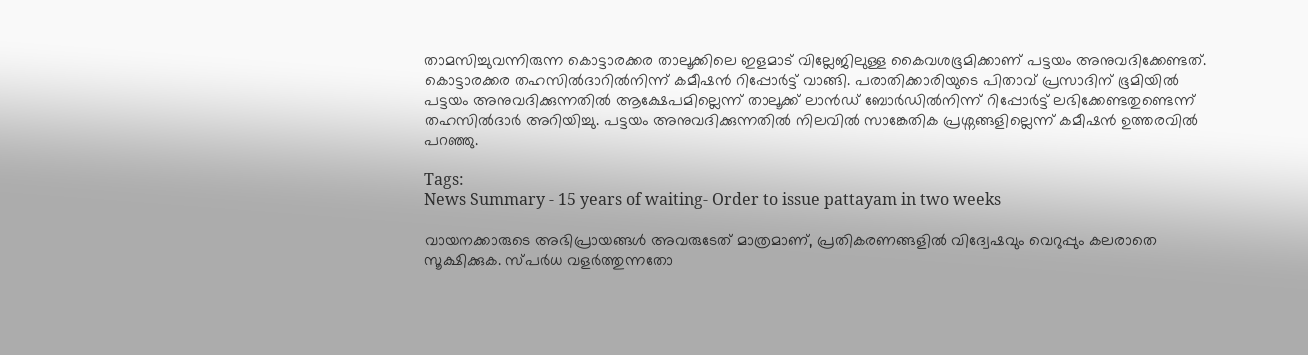താമസിച്ചുവന്നിരുന്ന കൊട്ടാരക്കര താലൂക്കിലെ ഇളമാട് വില്ലേജിലുള്ള കൈവശഭൂമിക്കാണ് പട്ടയം അനുവദിക്കേണ്ടത്. കൊട്ടാരക്കര തഹസിൽദാറിൽനിന്ന് കമീഷൻ റിപ്പോർട്ട് വാങ്ങി. പരാതിക്കാരിയുടെ പിതാവ് പ്രസാദിന് ഭൂമിയിൽ പട്ടയം അനുവദിക്കുന്നതിൽ ആക്ഷേപമില്ലെന്ന് താലൂക്ക് ലാൻഡ് ബോർഡിൽനിന്ന് റിപ്പോർട്ട് ലഭിക്കേണ്ടതുണ്ടെന്ന് തഹസിൽദാർ അറിയിച്ചു. പട്ടയം അനുവദിക്കുന്നതിൽ നിലവിൽ സാങ്കേതിക പ്രശ്നങ്ങളില്ലെന്ന് കമീഷൻ ഉത്തരവിൽ പറഞ്ഞു.

Tags:
News Summary - 15 years of waiting- Order to issue pattayam in two weeks

വായനക്കാരുടെ അഭിപ്രായങ്ങള്‍ അവരുടേത് മാത്രമാണ്, പ്രതികരണങ്ങളിൽ വിദ്വേഷവും വെറുപ്പും കലരാതെ സൂക്ഷിക്കുക. സ്പർധ വളർത്തുന്നതോ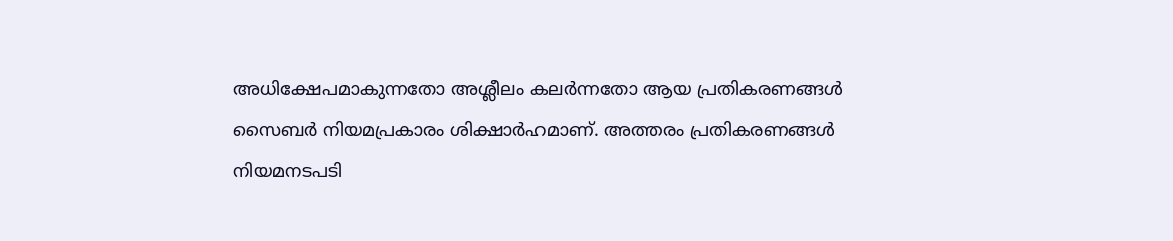അധിക്ഷേപമാകുന്നതോ അശ്ലീലം കലർന്നതോ ആയ പ്രതികരണങ്ങൾ സൈബർ നിയമപ്രകാരം ശിക്ഷാർഹമാണ്. അത്തരം പ്രതികരണങ്ങൾ നിയമനടപടി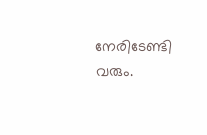നേരിടേണ്ടി വരും.